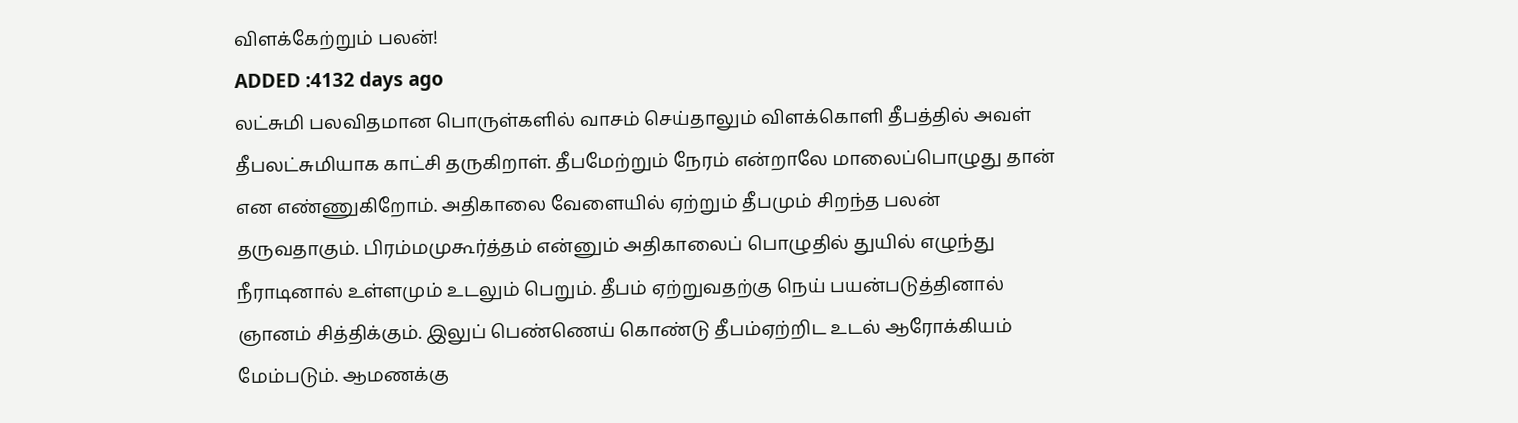விளக்கேற்றும் பலன்!
ADDED :4132 days ago
லட்சுமி பலவிதமான பொருள்களில் வாசம் செய்தாலும் விளக்கொளி தீபத்தில் அவள் தீபலட்சுமியாக காட்சி தருகிறாள். தீபமேற்றும் நேரம் என்றாலே மாலைப்பொழுது தான் என எண்ணுகிறோம். அதிகாலை வேளையில் ஏற்றும் தீபமும் சிறந்த பலன் தருவதாகும். பிரம்மமுகூர்த்தம் என்னும் அதிகாலைப் பொழுதில் துயில் எழுந்து நீராடினால் உள்ளமும் உடலும் பெறும். தீபம் ஏற்றுவதற்கு நெய் பயன்படுத்தினால் ஞானம் சித்திக்கும். இலுப் பெண்ணெய் கொண்டு தீபம்ஏற்றிட உடல் ஆரோக்கியம் மேம்படும். ஆமணக்கு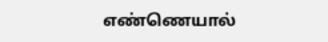எண்ணெயால்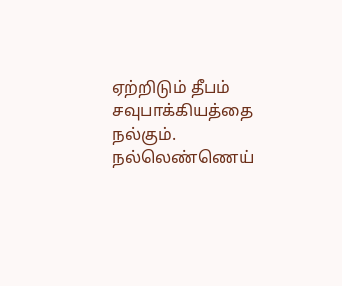ஏற்றிடும் தீபம் சவுபாக்கியத்தை நல்கும். நல்லெண்ணெய்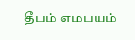தீபம் எமபயம்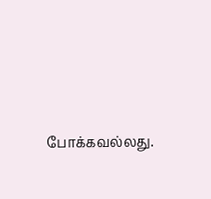போக்கவல்லது.